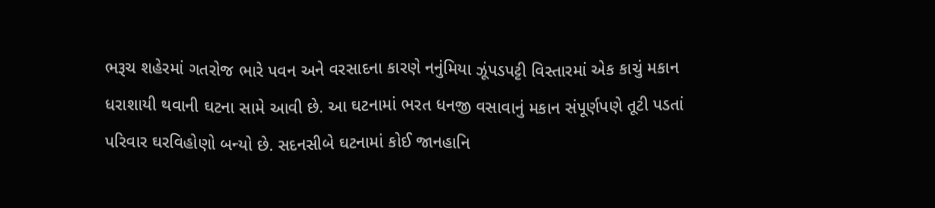ભરૂચ શહેરમાં ગતરોજ ભારે પવન અને વરસાદના કારણે નનુંમિયા ઝૂંપડપટ્ટી વિસ્તારમાં એક કાચું મકાન ધરાશાયી થવાની ઘટના સામે આવી છે. આ ઘટનામાં ભરત ધનજી વસાવાનું મકાન સંપૂર્ણપણે તૂટી પડતાં પરિવાર ઘરવિહોણો બન્યો છે. સદનસીબે ઘટનામાં કોઈ જાનહાનિ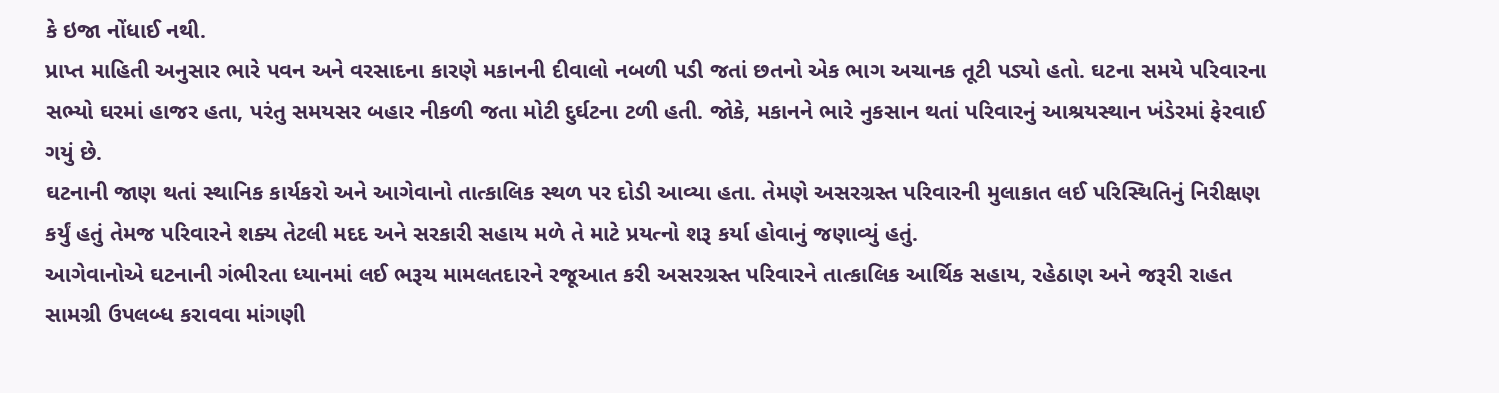કે ઇજા નોંધાઈ નથી.
પ્રાપ્ત માહિતી અનુસાર ભારે પવન અને વરસાદના કારણે મકાનની દીવાલો નબળી પડી જતાં છતનો એક ભાગ અચાનક તૂટી પડ્યો હતો. ઘટના સમયે પરિવારના સભ્યો ઘરમાં હાજર હતા, પરંતુ સમયસર બહાર નીકળી જતા મોટી દુર્ઘટના ટળી હતી. જોકે, મકાનને ભારે નુકસાન થતાં પરિવારનું આશ્રયસ્થાન ખંડેરમાં ફેરવાઈ ગયું છે.
ઘટનાની જાણ થતાં સ્થાનિક કાર્યકરો અને આગેવાનો તાત્કાલિક સ્થળ પર દોડી આવ્યા હતા. તેમણે અસરગ્રસ્ત પરિવારની મુલાકાત લઈ પરિસ્થિતિનું નિરીક્ષણ કર્યું હતું તેમજ પરિવારને શક્ય તેટલી મદદ અને સરકારી સહાય મળે તે માટે પ્રયત્નો શરૂ કર્યા હોવાનું જણાવ્યું હતું.
આગેવાનોએ ઘટનાની ગંભીરતા ધ્યાનમાં લઈ ભરૂચ મામલતદારને રજૂઆત કરી અસરગ્રસ્ત પરિવારને તાત્કાલિક આર્થિક સહાય, રહેઠાણ અને જરૂરી રાહત સામગ્રી ઉપલબ્ધ કરાવવા માંગણી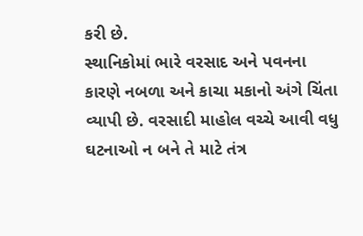કરી છે.
સ્થાનિકોમાં ભારે વરસાદ અને પવનના કારણે નબળા અને કાચા મકાનો અંગે ચિંતા વ્યાપી છે. વરસાદી માહોલ વચ્ચે આવી વધુ ઘટનાઓ ન બને તે માટે તંત્ર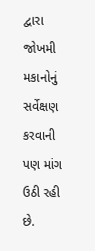દ્વારા જોખમી મકાનોનું સર્વેક્ષણ કરવાની પણ માંગ ઉઠી રહી છે.